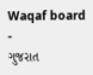Waqaf board
-
ગુજરાત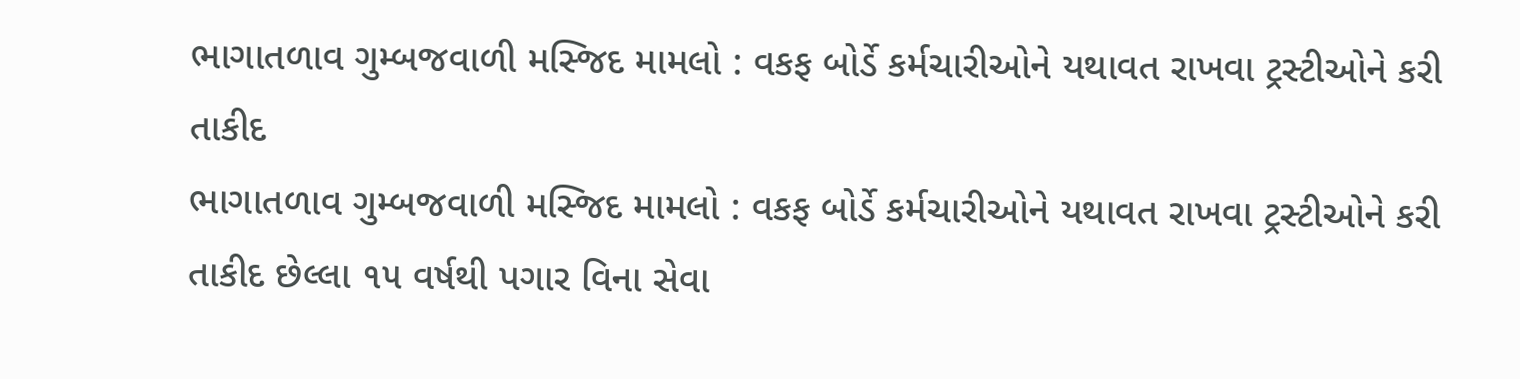ભાગાતળાવ ગુમ્બજવાળી મસ્જિદ મામલો : વકફ બોર્ડે કર્મચારીઓને યથાવત રાખવા ટ્રસ્ટીઓને કરી તાકીદ
ભાગાતળાવ ગુમ્બજવાળી મસ્જિદ મામલો : વકફ બોર્ડે કર્મચારીઓને યથાવત રાખવા ટ્રસ્ટીઓને કરી તાકીદ છેલ્લા ૧૫ વર્ષથી પગાર વિના સેવા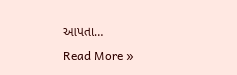આપતા…
Read More »